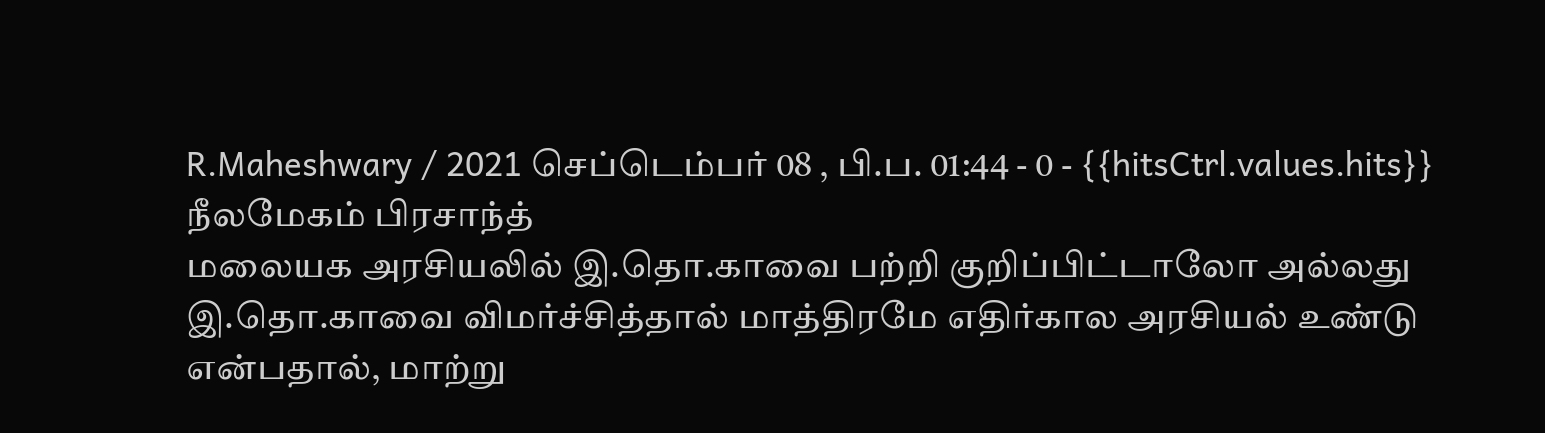R.Maheshwary / 2021 செப்டெம்பர் 08 , பி.ப. 01:44 - 0 - {{hitsCtrl.values.hits}}
நீலமேகம் பிரசாந்த்
மலையக அரசியலில் இ.தொ.காவை பற்றி குறிப்பிட்டாலோ அல்லது இ.தொ.காவை விமர்ச்சித்தால் மாத்திரமே எதிர்கால அரசியல் உண்டு என்பதால், மாற்று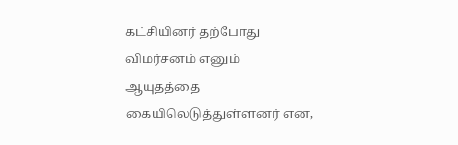கட்சியினர் தற்போது விமர்சனம் எனும் ஆயுதத்தை கையிலெடுத்துள்ளனர் என,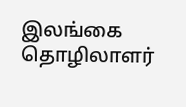இலங்கை தொழிலாளர்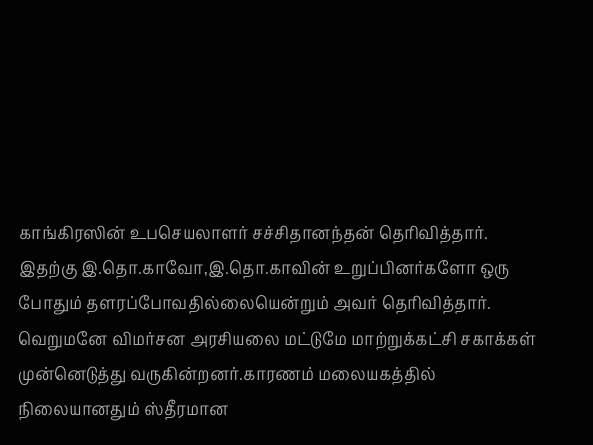காங்கிரஸின் உபசெயலாளர் சச்சிதானந்தன் தெரிவித்தார்.
இதற்கு இ.தொ.காவோ,இ.தொ.காவின் உறுப்பினர்களோ ஒரு போதும் தளரப்போவதில்லையென்றும் அவர் தெரிவித்தார்.
வெறுமனே விமர்சன அரசியலை மட்டுமே மாற்றுக்கட்சி சகாக்கள் முன்னெடுத்து வருகின்றனர்.காரணம் மலையகத்தில் நிலையானதும் ஸ்தீரமான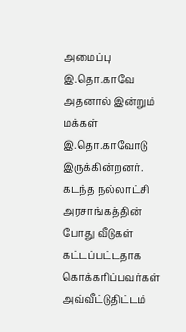அமைப்பு இ.தொ.காவே அதனால் இன்றும் மக்கள் இ.தொ.காவோடு இருக்கின்றனர்.
கடந்த நல்லாட்சி அரசாங்கத்தின் போது வீடுகள் கட்டப்பட்டதாக கொக்கரிப்பவர்கள் அவ்வீட்டுதிட்டம்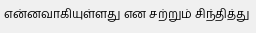என்னவாகியுள்ளது என சற்றும் சிந்தித்து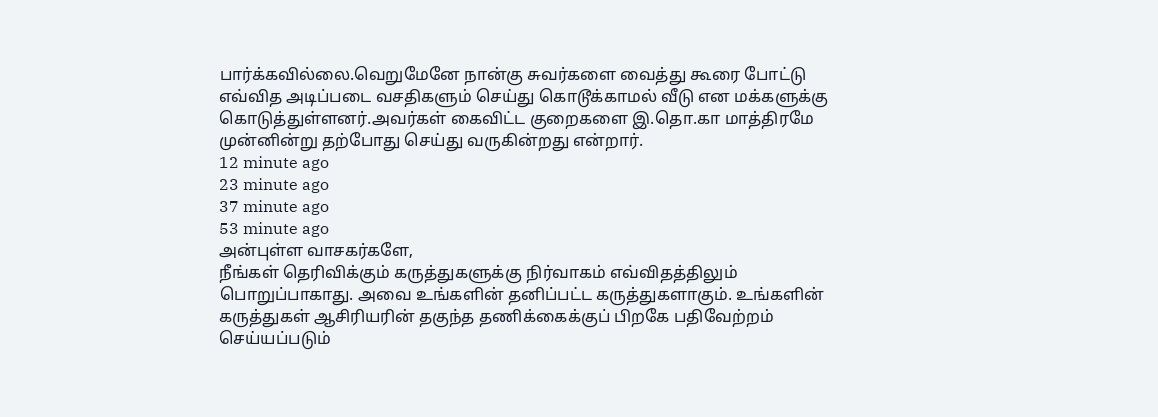பார்க்கவில்லை.வெறுமேனே நான்கு சுவர்களை வைத்து கூரை போட்டு எவ்வித அடிப்படை வசதிகளும் செய்து கொடூக்காமல் வீடு என மக்களுக்கு கொடுத்துள்ளனர்.அவர்கள் கைவிட்ட குறைகளை இ.தொ.கா மாத்திரமே முன்னின்று தற்போது செய்து வருகின்றது என்றார்.
12 minute ago
23 minute ago
37 minute ago
53 minute ago
அன்புள்ள வாசகர்களே,
நீங்கள் தெரிவிக்கும் கருத்துகளுக்கு நிர்வாகம் எவ்விதத்திலும் பொறுப்பாகாது. அவை உங்களின் தனிப்பட்ட கருத்துகளாகும். உங்களின் கருத்துகள் ஆசிரியரின் தகுந்த தணிக்கைக்குப் பிறகே பதிவேற்றம் செய்யப்படும்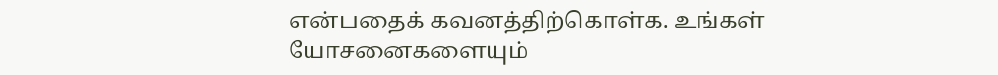என்பதைக் கவனத்திற்கொள்க. உங்கள் யோசனைகளையும்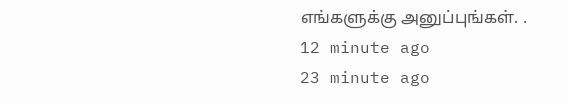எங்களுக்கு அனுப்புங்கள். .
12 minute ago
23 minute ago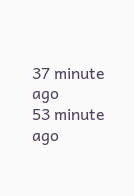37 minute ago
53 minute ago